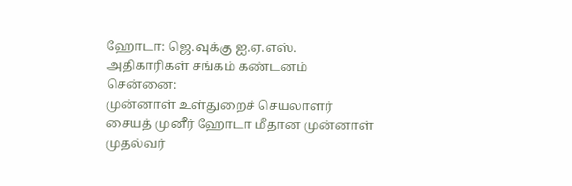ஹோடா: ஜெ.வுக்கு ஐ.ஏ.எஸ். அதிகாரிகள் சங்கம் கண்டனம்
சென்னை:
முன்னாள் உள்துறைச் செயலாளர் சையத் முனீர் ஹோடா மீதான முன்னாள் முதல்வர்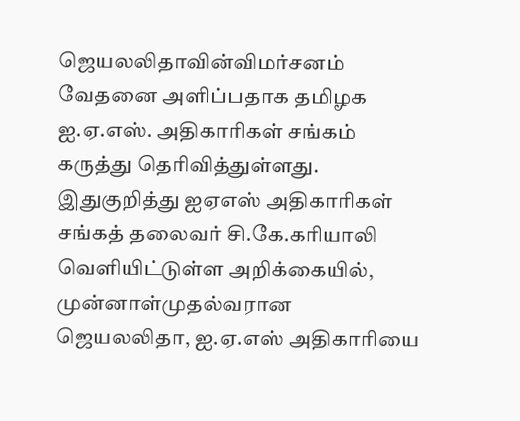ஜெயலலிதாவின்விமர்சனம் வேதனை அளிப்பதாக தமிழக ஐ.ஏ.எஸ். அதிகாரிகள் சங்கம் கருத்து தெரிவித்துள்ளது.
இதுகுறித்து ஐஏஎஸ் அதிகாரிகள் சங்கத் தலைவர் சி.கே.கரியாலி வெளியிட்டுள்ள அறிக்கையில், முன்னாள்முதல்வரான ஜெயலலிதா, ஐ.ஏ.எஸ் அதிகாரியை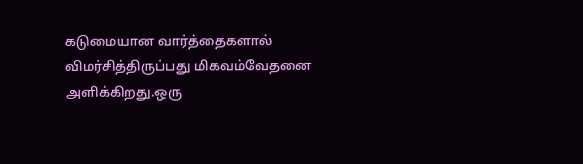கடுமையான வார்த்தைகளால் விமர்சித்திருப்பது மிகவம்வேதனை அளிக்கிறது.ஒரு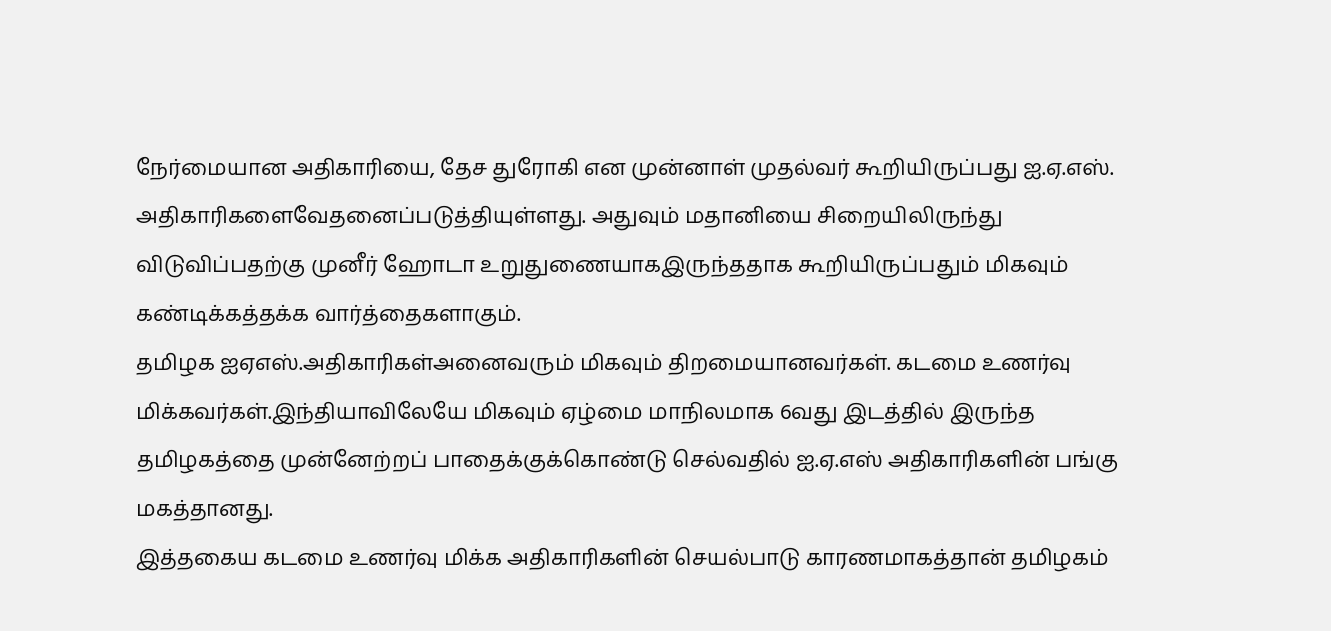நேர்மையான அதிகாரியை, தேச துரோகி என முன்னாள் முதல்வர் கூறியிருப்பது ஐ.ஏ.எஸ். அதிகாரிகளைவேதனைப்படுத்தியுள்ளது. அதுவும் மதானியை சிறையிலிருந்து விடுவிப்பதற்கு முனீர் ஹோடா உறுதுணையாகஇருந்ததாக கூறியிருப்பதும் மிகவும் கண்டிக்கத்தக்க வார்த்தைகளாகும்.
தமிழக ஐஏஎஸ்.அதிகாரிகள்அனைவரும் மிகவும் திறமையானவர்கள். கடமை உணர்வு மிக்கவர்கள்.இந்தியாவிலேயே மிகவும் ஏழ்மை மாநிலமாக 6வது இடத்தில் இருந்த தமிழகத்தை முன்னேற்றப் பாதைக்குக்கொண்டு செல்வதில் ஐ.ஏ.எஸ் அதிகாரிகளின் பங்கு மகத்தானது.
இத்தகைய கடமை உணர்வு மிக்க அதிகாரிகளின் செயல்பாடு காரணமாகத்தான் தமிழகம்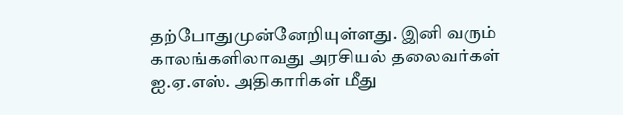தற்போதுமுன்னேறியுள்ளது. இனி வரும் காலங்களிலாவது அரசியல் தலைவர்கள் ஐ.ஏ.எஸ். அதிகாரிகள் மீது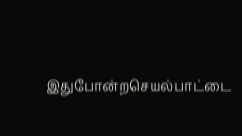இதுபோன்றசெயல்பாட்டை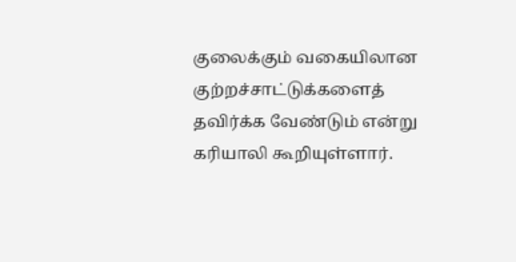குலைக்கும் வகையிலான குற்றச்சாட்டுக்களைத் தவிர்க்க வேண்டும் என்று கரியாலி கூறியுள்ளார்.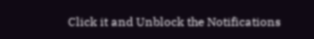Click it and Unblock the Notifications